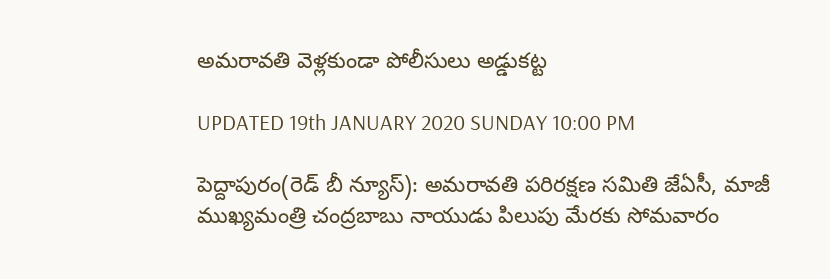అమరావతి వెళ్లకుండా పోలీసులు అడ్డుకట్ట

UPDATED 19th JANUARY 2020 SUNDAY 10:00 PM

పెద్దాపురం(రెడ్ బీ న్యూస్): అమరావతి పరిరక్షణ సమితి జేఏసీ, మాజీ ముఖ్యమంత్రి చంద్రబాబు నాయుడు పిలుపు మేరకు సోమవారం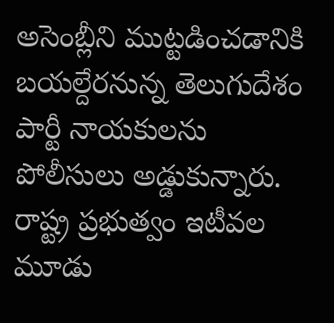అసెంబ్లీని ముట్టడించడానికి బయల్దేరనున్న తెలుగుదేశం పార్టీ నాయకులను పోలీసులు అడ్డుకున్నారు. రాష్ట్ర ప్రభుత్వం ఇటీవల మూడు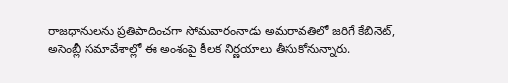రాజధానులను ప్రతిపాదించగా సోమవారంనాడు అమరావతిలో జరిగే కేబినెట్‌, అసెంబ్లీ సమావేశాల్లో ఈ అంశంపై కీలక నిర్ణయాలు తీసుకోనున్నారు.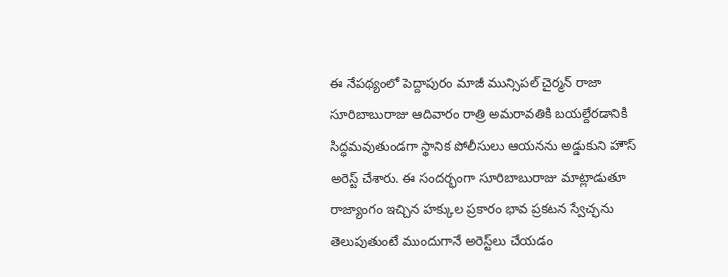ఈ నేపథ్యంలో పెద్దాపురం మాజీ మున్సిపల్ చైర్మన్ రాజా సూరిబాబురాజు ఆదివారం రాత్రి అమరావతికి బయల్దేరడానికి సిద్ధమవుతుండగా స్థానిక పోలీసులు ఆయనను అడ్డుకుని హౌస్ అరెస్ట్ చేశారు. ఈ సందర్భంగా సూరిబాబురాజు మాట్లాడుతూ రాజ్యాంగం ఇచ్చిన హక్కుల ప్రకారం భావ ప్రకటన స్వేచ్ఛను తెలుపుతుంటే ముందుగానే అరెస్ట్‌లు చేయడం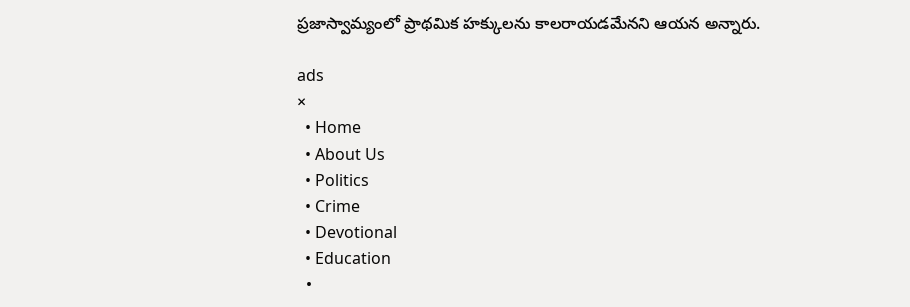ప్రజాస్వామ్యంలో ప్రాథమిక హక్కులను కాలరాయడమేనని ఆయన అన్నారు.

ads
×
  • Home
  • About Us
  • Politics
  • Crime
  • Devotional
  • Education
  •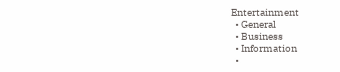Entertainment
  • General
  • Business
  • Information
  •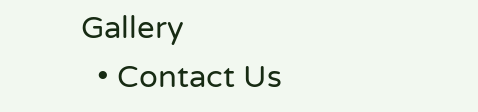Gallery
  • Contact Us